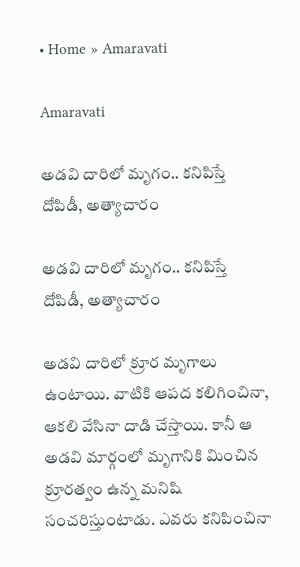• Home » Amaravati

Amaravati

అడవి దారిలో మృగం.. కనిపిస్తే దోపిడీ, అత్యాచారం

అడవి దారిలో మృగం.. కనిపిస్తే దోపిడీ, అత్యాచారం

అడవి దారిలో క్రూర మృగాలు ఉంటాయి. వాటికి ఆపద కలిగించినా, ఆకలి వేసినా దాడి చేస్తాయి. కానీ ఆ అడవి మార్గంలో మృగానికి మించిన క్రూరత్వం ఉన్న మనిషి సంచరిస్తుంటాడు. ఎవరు కనిపించినా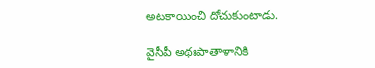అటకాయించి దోచుకుంటాడు.

వైసీపీ అథఃపాతాళానికి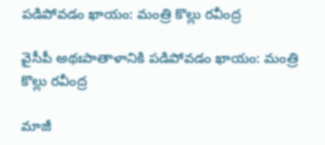పడిపోవడం ఖాయం: మంత్రి కొల్లు రవీంద్ర

వైసీపీ అథఃపాతాళానికి పడిపోవడం ఖాయం: మంత్రి కొల్లు రవీంద్ర

మాజీ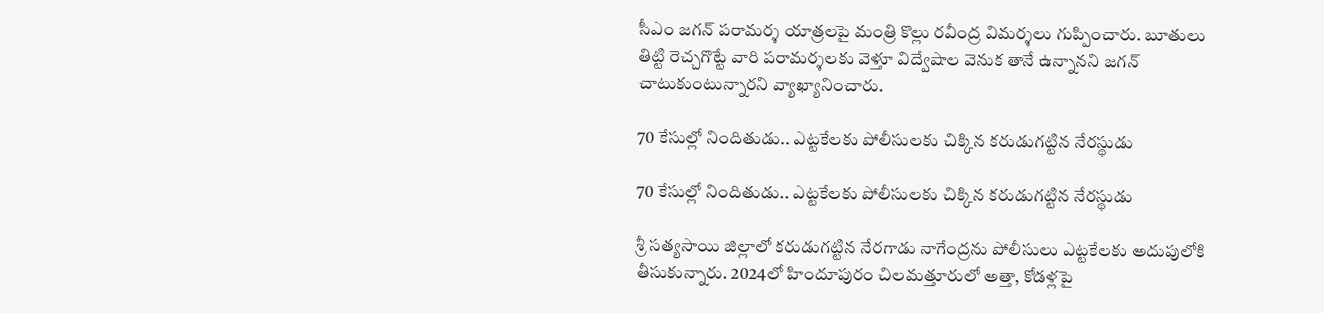సీఎం జగన్ పరామర్శ యాత్రలపై మంత్రి కొల్లు రవీంద్ర విమర్శలు గుప్పించారు. బూతులు తిట్టి రెచ్చగొట్టే వారి పరామర్శలకు వెళ్తూ విద్వేషాల వెనుక తానే ఉన్నానని జగన్ చాటుకుంటున్నారని వ్యాఖ్యానించారు.

70 కేసుల్లో నిందితుడు.. ఎట్టకేలకు పోలీసులకు చిక్కిన కరుడుగట్టిన నేరస్థుడు

70 కేసుల్లో నిందితుడు.. ఎట్టకేలకు పోలీసులకు చిక్కిన కరుడుగట్టిన నేరస్థుడు

శ్రీ సత్యసాయి జిల్లాలో కరుడుగట్టిన నేరగాడు నాగేంద్రను పోలీసులు ఎట్టకేలకు అదుపులోకి తీసుకున్నారు. 2024లో హిందూపురం చిలమత్తూరులో అత్తా, కోడళ్లపై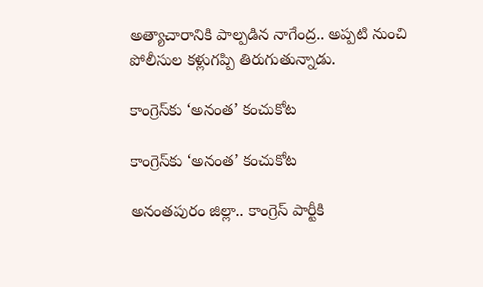అత్యాచారానికి పాల్పడిన నాగేంద్ర.. అప్పటి నుంచి పోలీసుల కళ్లుగప్పి తిరుగుతున్నాడు.

కాంగ్రెస్‌కు ‘అనంత’ కంచుకోట

కాంగ్రెస్‌కు ‘అనంత’ కంచుకోట

అనంతపురం జిల్లా.. కాంగ్రెస్ పార్టీకి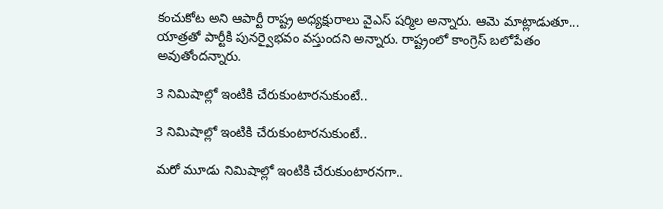కంచుకోట అని ఆపార్టీ రాష్ట్ర అధ్యక్షురాలు వైఎస్‌ షర్మిల అన్నారు. ఆమె మాట్లాడుతూ... యాత్రతో పార్టీకి పునర్వైభవం వస్తుందని అన్నారు. రాష్ట్రంలో కాంగ్రెస్ బలోపేతం అవుతోందన్నారు.

3 నిమిషాల్లో ఇంటికి చేరుకుంటారనుకుంటే..

3 నిమిషాల్లో ఇంటికి చేరుకుంటారనుకుంటే..

మరో మూడు నిమిషాల్లో ఇంటికి చేరుకుంటారనగా..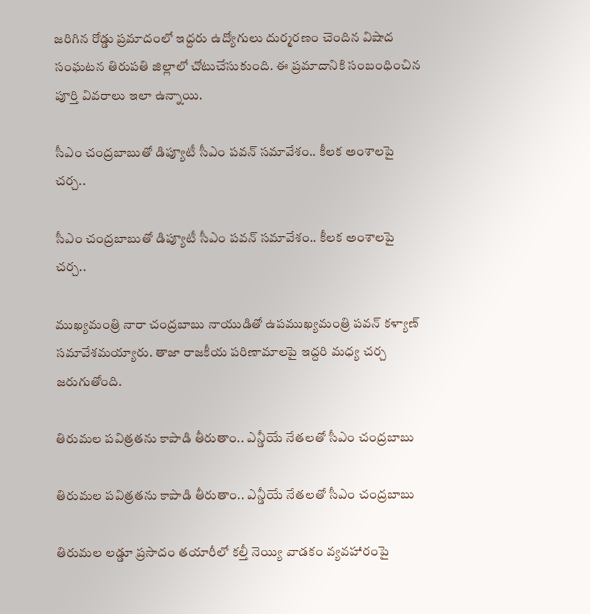జరిగిన రోడ్డు ప్రమాదంలో ఇద్దరు ఉద్యోగులు దుర్మరణం చెందిన విషాద సంఘటన తిరుపతి జిల్లాలో చోటుచేసుకుంది. ఈ ప్రమాదానికి సంబంధించిన పూర్తి వివరాలు ఇలా ఉన్నాయి.

సీఎం చంద్రబాబుతో డిప్యూటీ సీఎం పవన్ సమావేశం.. కీలక అంశాలపై చర్చ..

సీఎం చంద్రబాబుతో డిప్యూటీ సీఎం పవన్ సమావేశం.. కీలక అంశాలపై చర్చ..

ముఖ్యమంత్రి నారా చంద్రబాబు నాయుడితో ఉపముఖ్యమంత్రి పవన్ కళ్యాణ్ సమావేశమయ్యారు. తాజా రాజకీయ పరిణామాలపై ఇద్దరి మధ్య చర్చ జరుగుతోంది.

తిరుమల పవిత్రతను కాపాడి తీరుతాం.. ఎన్డీయే నేతలతో సీఎం చంద్రబాబు

తిరుమల పవిత్రతను కాపాడి తీరుతాం.. ఎన్డీయే నేతలతో సీఎం చంద్రబాబు

తిరుమల లడ్డూ ప్రసాదం తయారీలో కల్తీ నెయ్యి వాడకం వ్యవహారంపై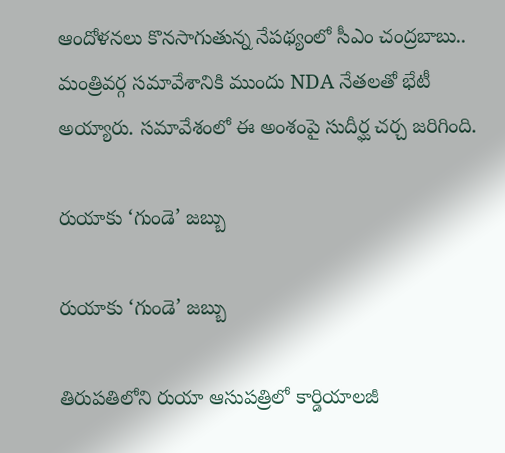ఆందోళనలు కొనసాగుతున్న నేపథ్యంలో సీఎం చంద్రబాబు.. మంత్రివర్గ సమావేశానికి ముందు NDA నేతలతో భేటీ అయ్యారు. సమావేశంలో ఈ అంశంపై సుదీర్ఘ చర్చ జరిగింది.

రుయాకు ‘గుండె’ జబ్బు

రుయాకు ‘గుండె’ జబ్బు

తిరుపతిలోని రుయా ఆసుపత్రిలో కార్డియాలజీ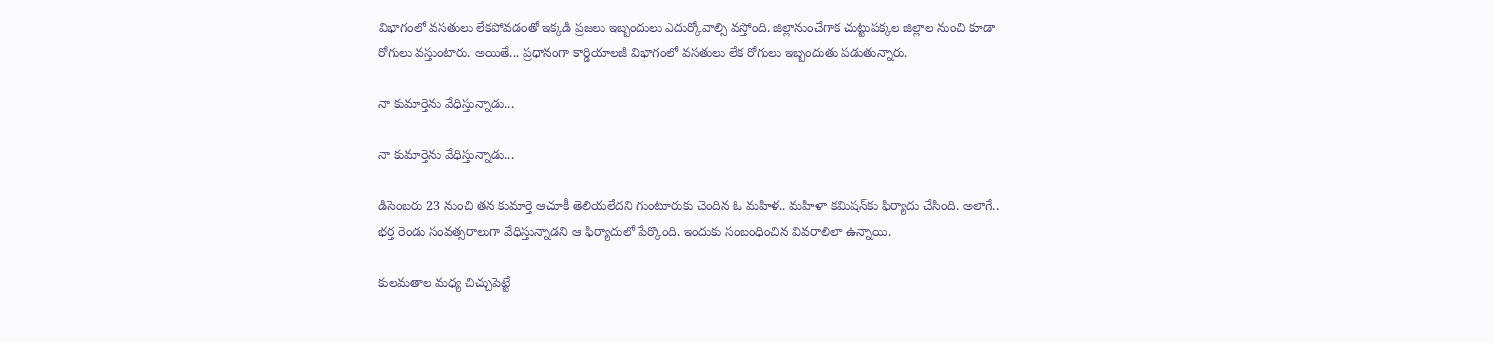విభాగంలో వసతులు లేకపోవడంతో ఇక్కడి ప్రజలు ఇబ్బందులు ఎదుర్కోవాల్సి వస్తోంది. జిల్లానుంచేగాక చుట్టుపక్కల జిల్లాల నుంచి కూడా రోగులు వస్తుంటారు. అయితే... ప్రధానంగా కార్డియాలజీ విభాగంలో వసతులు లేక రోగులు ఇబ్బందుతు పడుతున్నారు.

నా కుమార్తెను వేధిస్తున్నాడు...

నా కుమార్తెను వేధిస్తున్నాడు...

డిసెంబరు 23 నుంచి తన కుమార్తె ఆచూకీ తెలియలేదని గుంటూరుకు చెందిన ఓ మహిళ.. మహిళా కమిషన్‌కు ఫిర్యాదు చేసింది. అలాగే.. భర్త రెండు సంవత్సరాలుగా వేధిస్తున్నాడని ఆ ఫిర్యాదులో పేర్కొంది. ఇందుకు సంబంధించిన వివరాలిలా ఉన్నాయి.

కులమతాల మధ్య చిచ్చుపెట్టే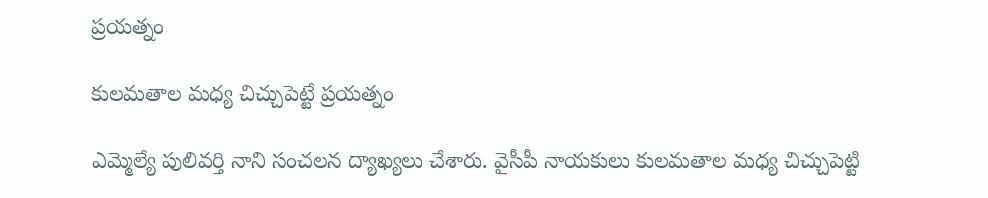ప్రయత్నం

కులమతాల మధ్య చిచ్చుపెట్టే ప్రయత్నం

ఎమ్మెల్యే పులివర్తి నాని సంచలన ద్యాఖ్యలు చేశారు. వైసీపీ నాయకులు కులమతాల మధ్య చిచ్చుపెట్టి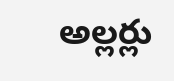అల్లర్లు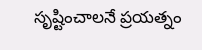సృష్టించాలనే ప్రయత్నం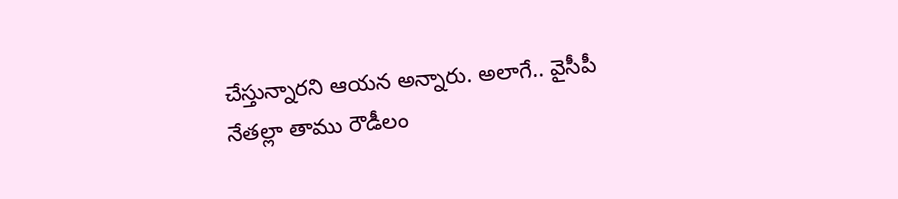చేస్తున్నారని ఆయన అన్నారు. అలాగే.. వైసీపీ నేతల్లా తాము రౌడీలం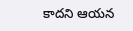కాదని ఆయన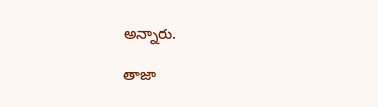అన్నారు.

తాజా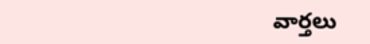వార్తలు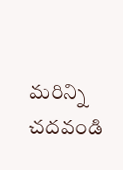మరిన్ని చదవండి